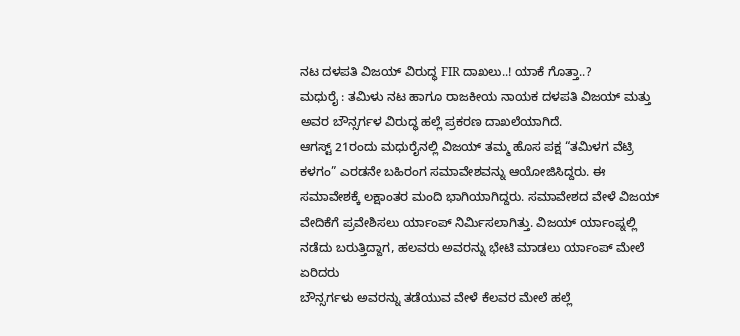ನಟ ದಳಪತಿ ವಿಜಯ್ ವಿರುದ್ಧ FIR ದಾಖಲು..! ಯಾಕೆ ಗೊತ್ತಾ..?
ಮಧುರೈ : ತಮಿಳು ನಟ ಹಾಗೂ ರಾಜಕೀಯ ನಾಯಕ ದಳಪತಿ ವಿಜಯ್ ಮತ್ತು ಅವರ ಬೌನ್ಸರ್ಗಳ ವಿರುದ್ಧ ಹಲ್ಲೆ ಪ್ರಕರಣ ದಾಖಲೆಯಾಗಿದೆ.
ಆಗಸ್ಟ್ 21ರಂದು ಮಧುರೈನಲ್ಲಿ ವಿಜಯ್ ತಮ್ಮ ಹೊಸ ಪಕ್ಷ “ತಮಿಳಗ ವೆಟ್ರಿ ಕಳಗಂ” ಎರಡನೇ ಬಹಿರಂಗ ಸಮಾವೇಶವನ್ನು ಆಯೋಜಿಸಿದ್ದರು. ಈ ಸಮಾವೇಶಕ್ಕೆ ಲಕ್ಷಾಂತರ ಮಂದಿ ಭಾಗಿಯಾಗಿದ್ದರು. ಸಮಾವೇಶದ ವೇಳೆ ವಿಜಯ್ ವೇದಿಕೆಗೆ ಪ್ರವೇಶಿಸಲು ರ್ಯಾಂಪ್ ನಿರ್ಮಿಸಲಾಗಿತ್ತು. ವಿಜಯ್ ರ್ಯಾಂಪ್ನಲ್ಲಿ ನಡೆದು ಬರುತ್ತಿದ್ದಾಗ, ಹಲವರು ಅವರನ್ನು ಭೇಟಿ ಮಾಡಲು ರ್ಯಾಂಪ್ ಮೇಲೆ ಏರಿದರು
ಬೌನ್ಸರ್ಗಳು ಅವರನ್ನು ತಡೆಯುವ ವೇಳೆ ಕೆಲವರ ಮೇಲೆ ಹಲ್ಲೆ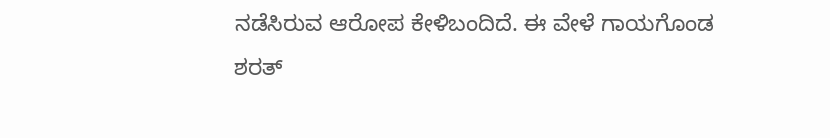ನಡೆಸಿರುವ ಆರೋಪ ಕೇಳಿಬಂದಿದೆ. ಈ ವೇಳೆ ಗಾಯಗೊಂಡ ಶರತ್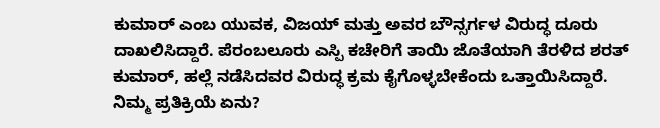ಕುಮಾರ್ ಎಂಬ ಯುವಕ, ವಿಜಯ್ ಮತ್ತು ಅವರ ಬೌನ್ಸರ್ಗಳ ವಿರುದ್ಧ ದೂರು ದಾಖಲಿಸಿದ್ದಾರೆ. ಪೆರಂಬಲೂರು ಎಸ್ಪಿ ಕಚೇರಿಗೆ ತಾಯಿ ಜೊತೆಯಾಗಿ ತೆರಳಿದ ಶರತ್ ಕುಮಾರ್, ಹಲ್ಲೆ ನಡೆಸಿದವರ ವಿರುದ್ಧ ಕ್ರಮ ಕೈಗೊಳ್ಳಬೇಕೆಂದು ಒತ್ತಾಯಿಸಿದ್ದಾರೆ.
ನಿಮ್ಮ ಪ್ರತಿಕ್ರಿಯೆ ಏನು?